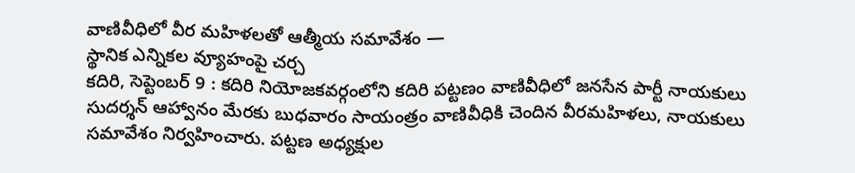వాణివీధిలో వీర మహిళలతో ఆత్మీయ సమావేశం —
స్థానిక ఎన్నికల వ్యూహంపై చర్చ
కదిరి, సెప్టెంబర్ 9 : కదిరి నియోజకవర్గంలోని కదిరి పట్టణం వాణివీధిలో జనసేన పార్టీ నాయకులు సుదర్శన్ ఆహ్వానం మేరకు బుధవారం సాయంత్రం వాణివీధికి చెందిన వీరమహిళలు, నాయకులు సమావేశం నిర్వహించారు. పట్టణ అధ్యక్షుల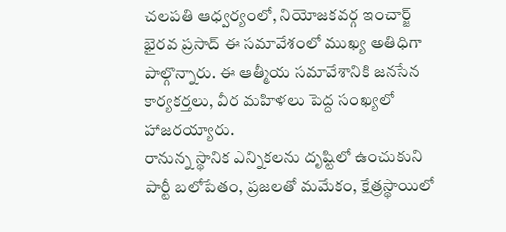చలపతి ఆధ్వర్యంలో, నియోజకవర్గ ఇంచార్జ్ భైరవ ప్రసాద్ ఈ సమావేశంలో ముఖ్య అతిధిగా పాల్గొన్నారు. ఈ ఆత్మీయ సమావేశానికి జనసేన కార్యకర్తలు, వీర మహిళలు పెద్ద సంఖ్యలో హాజరయ్యారు.
రానున్న స్థానిక ఎన్నికలను దృష్టిలో ఉంచుకుని పార్టీ బలోపేతం, ప్రజలతో మమేకం, క్షేత్రస్థాయిలో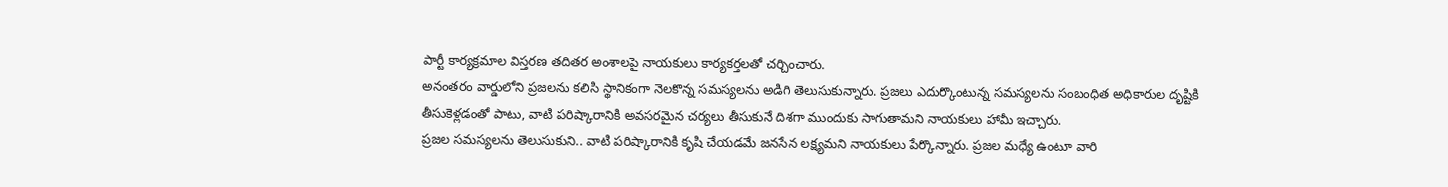పార్టీ కార్యక్రమాల విస్తరణ తదితర అంశాలపై నాయకులు కార్యకర్తలతో చర్చించారు.
అనంతరం వార్డులోని ప్రజలను కలిసి స్థానికంగా నెలకొన్న సమస్యలను అడిగి తెలుసుకున్నారు. ప్రజలు ఎదుర్కొంటున్న సమస్యలను సంబంధిత అధికారుల దృష్టికి తీసుకెళ్లడంతో పాటు, వాటి పరిష్కారానికి అవసరమైన చర్యలు తీసుకునే దిశగా ముందుకు సాగుతామని నాయకులు హామీ ఇచ్చారు.
ప్రజల సమస్యలను తెలుసుకుని.. వాటి పరిష్కారానికి కృషి చేయడమే జనసేన లక్ష్యమని నాయకులు పేర్కొన్నారు. ప్రజల మధ్యే ఉంటూ వారి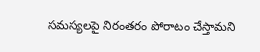సమస్యలపై నిరంతరం పోరాటం చేస్తామని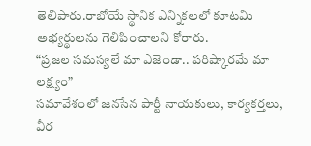తెలిపారు.రాబోయే స్థానిక ఎన్నికలలో కూటమి అభ్యర్థులను గెలిపించాలని కోరారు.
“ప్రజల సమస్యలే మా ఎజెండా.. పరిష్కారమే మా లక్ష్యం”
సమావేశంలో జనసేన పార్టీ నాయకులు, కార్యకర్తలు, వీర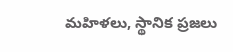మహిళలు, స్థానిక ప్రజలు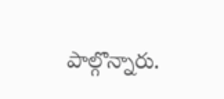పాల్గొన్నారు.